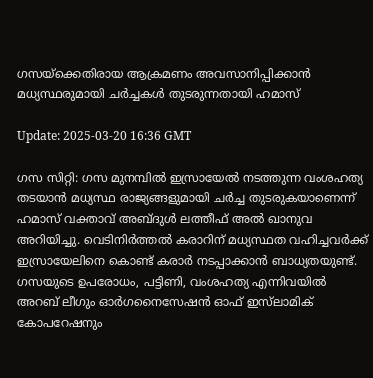ഗസയ്‌ക്കെതിരായ ആക്രമണം അവസാനിപ്പിക്കാന്‍ മധ്യസ്ഥരുമായി ചര്‍ച്ചകള്‍ തുടരുന്നതായി ഹമാസ്

Update: 2025-03-20 16:36 GMT

ഗസ സിറ്റി: ഗസ മുനമ്പില്‍ ഇസ്രായേല്‍ നടത്തുന്ന വംശഹത്യ തടയാന്‍ മധ്യസ്ഥ രാജ്യങ്ങളുമായി ചര്‍ച്ച തുടരുകയാണെന്ന് ഹമാസ് വക്താവ് അബ്ദുള്‍ ലത്തീഫ് അല്‍ ഖാനുവ അറിയിച്ചു. വെടിനിര്‍ത്തല്‍ കരാറിന് മധ്യസ്ഥത വഹിച്ചവര്‍ക്ക് ഇസ്രായേലിനെ കൊണ്ട് കരാര്‍ നടപ്പാക്കാന്‍ ബാധ്യതയുണ്ട്. ഗസയുടെ ഉപരോധം, പട്ടിണി, വംശഹത്യ എന്നിവയില്‍ അറബ് ലീഗും ഓര്‍ഗനൈസേഷന്‍ ഓഫ് ഇസ്‌ലാമിക് കോപറേഷനും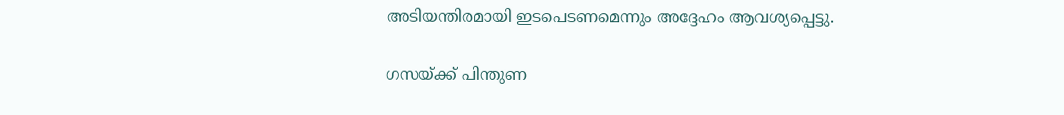അടിയന്തിരമായി ഇടപെടണമെന്നും അദ്ദേഹം ആവശ്യപ്പെട്ടു.

ഗസയ്ക്ക് പിന്തുണ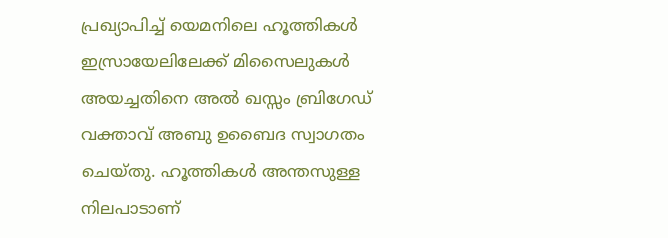പ്രഖ്യാപിച്ച് യെമനിലെ ഹൂത്തികള്‍ ഇസ്രായേലിലേക്ക് മിസൈലുകള്‍ അയച്ചതിനെ അല്‍ ഖസ്സം ബ്രിഗേഡ് വക്താവ് അബു ഉബൈദ സ്വാഗതം ചെയ്തു. ഹൂത്തികള്‍ അന്തസുള്ള നിലപാടാണ്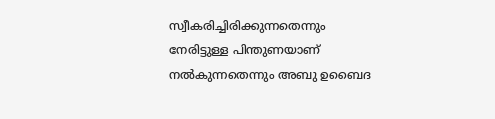സ്വീകരിച്ചിരിക്കുന്നതെന്നും നേരിട്ടുള്ള പിന്തുണയാണ് നല്‍കുന്നതെന്നും അബു ഉബൈദ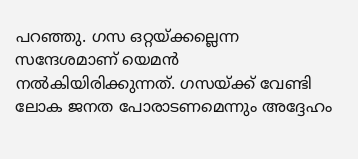പറഞ്ഞു. ഗസ ഒറ്റയ്ക്കല്ലെന്ന സന്ദേശമാണ് യെമന്‍ നല്‍കിയിരിക്കുന്നത്. ഗസയ്ക്ക് വേണ്ടി ലോക ജനത പോരാടണമെന്നും അദ്ദേഹം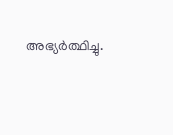അഭ്യര്‍ത്ഥിച്ചു.